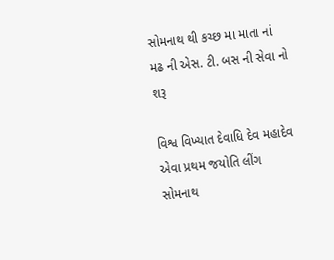સોમનાથ થી કચ્છ મા માતા નાં મઢ ની એસ. ટી. બસ ની સેવા નો શરૂ

વિશ્વ વિખ્યાત દેવાધિ દેવ મહાદેવ એવા પ્રથમ જયોતિ લીંગ સોમનાથ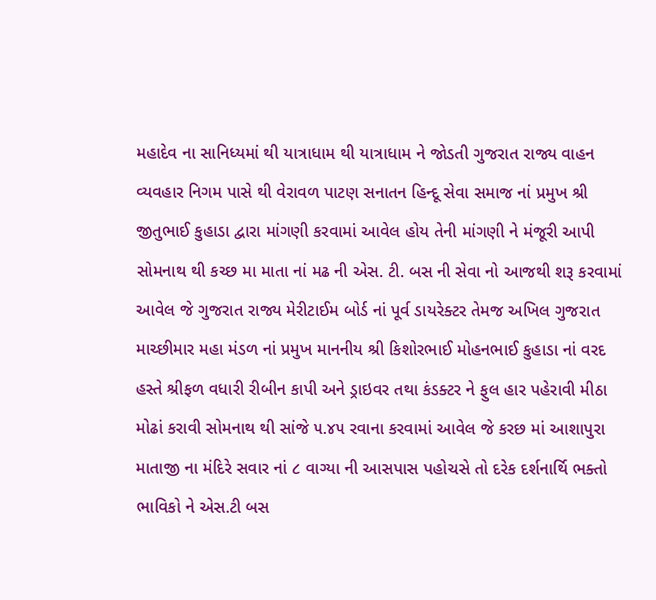મહાદેવ ના સાનિધ્યમાં થી યાત્રાધામ થી યાત્રાધામ ને જોડતી ગુજરાત રાજ્ય વાહન વ્યવહાર નિગમ પાસે થી વેરાવળ પાટણ સનાતન હિન્દૂ સેવા સમાજ નાં પ્રમુખ શ્રી જીતુભાઈ કુહાડા દ્વારા માંગણી કરવામાં આવેલ હોય તેની માંગણી ને મંજૂરી આપી સોમનાથ થી કચ્છ મા માતા નાં મઢ ની એસ. ટી. બસ ની સેવા નો આજથી શરૂ કરવામાં આવેલ જે ગુજરાત રાજ્ય મેરીટાઈમ બોર્ડ નાં પૂર્વ ડાયરેક્ટર તેમજ અખિલ ગુજરાત માચ્છીમાર મહા મંડળ નાં પ્રમુખ માનનીય શ્રી કિશોરભાઈ મોહનભાઈ કુહાડા નાં વરદ હસ્તે શ્રીફળ વધારી રીબીન કાપી અને ડ્રાઇવર તથા કંડક્ટર ને ફુલ હાર પહેરાવી મીઠા મોઢાં કરાવી સોમનાથ થી સાંજે ૫.૪૫ રવાના કરવામાં આવેલ જે કરછ માં આશાપુરા માતાજી ના મંદિરે સવાર નાં ૮ વાગ્યા ની આસપાસ પહોચસે તો દરેક દર્શનાર્થિ ભક્તો ભાવિકો ને એસ.ટી બસ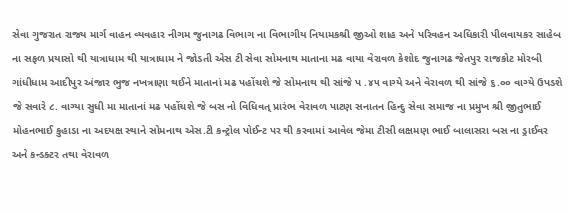સેવા ગુજરાત રાજ્ય માર્ગ વાહન વ્યવહાર નીગમ જુનાગઢ વિભાગ ના વિભાગીય નિયામકશ્રી જીઓ શાહ અને પરિવહન અધિકારી પીલવાયકર સાહેબ ના સફળ પ્રયાસો થી યાત્રાધામ થી યાત્રાધામ ને જોડતી એસ ટી સેવા સોમનાથ માતાના મઢ વાયા વેરાવળ કેશોદ જુનાગઢ જેતપુર રાજકોટ મોરબી ગાંધીધામ આદીપુર અંજાર ભુજ નખત્રાણા થઈને માતાનાં મઢ પહોંચશે જે સોમનાથ થી સાંજે પ .૪૫ વાગ્યે અને વેરાવળ થી સાંજે ૬.૦૦ વાગ્યે ઉપડશે જે સવારે ૮. વાગ્યા સુધી મા માતાનાં મઢ પહોંચશે જે બસ નો વિધિવત્ પ્રારંભ વેરાવળ પાટણ સનાતન હિન્દુ સેવા સમાજ ના પ્રમુખ શ્રી જીતુભાઈ મોહનભાઈ કુહાડા ના અદયક્ષ સ્થાને સોમનાથ એસ.ટી કન્ટ્રોલ પોઈન્ટ પર થી કરવામાં આવેલ જેમા ટીસી લક્ષમણ ભાઈ બાલાસરા બસ ના ડ્રાઈવર અને કન્ડક્ટર તથા વેરાવળ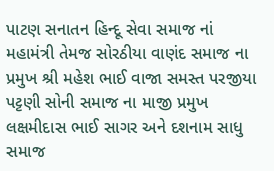પાટણ સનાતન હિન્દૂ સેવા સમાજ નાં મહામંત્રી તેમજ સોરઠીયા વાણંદ સમાજ ના પ્રમુખ શ્રી મહેશ ભાઈ વાજા સમસ્ત પરજીયા પટ્ટણી સોની સમાજ ના માજી પ્રમુખ લક્ષમીદાસ ભાઈ સાગર અને દશનામ સાધુ સમાજ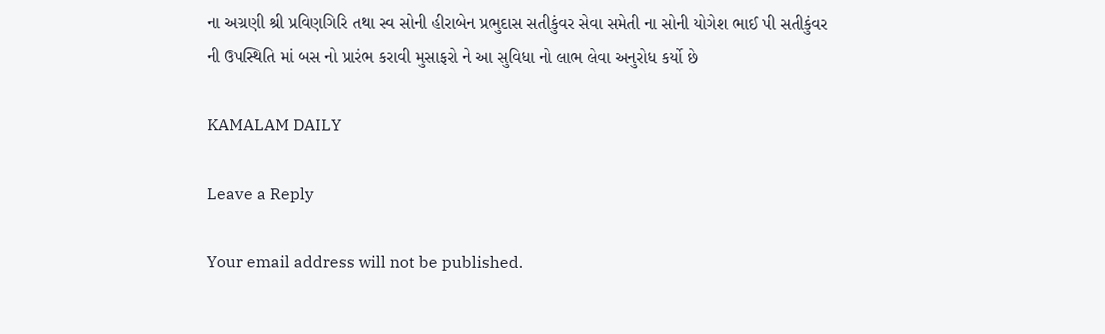ના અગ્રણી શ્રી પ્રવિણગિરિ તથા સ્વ સોની હીરાબેન પ્રભુદાસ સતીકુંવર સેવા સમેતી ના સોની યોગેશ ભાઈ પી સતીકુંવર ની ઉપસ્થિતિ માં બસ નો પ્રારંભ કરાવી મુસાફરો ને આ સુવિધા નો લાભ લેવા અનુરોધ કર્યો છે

KAMALAM DAILY

Leave a Reply

Your email address will not be published.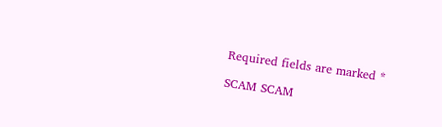Required fields are marked *

SCAM SCAM